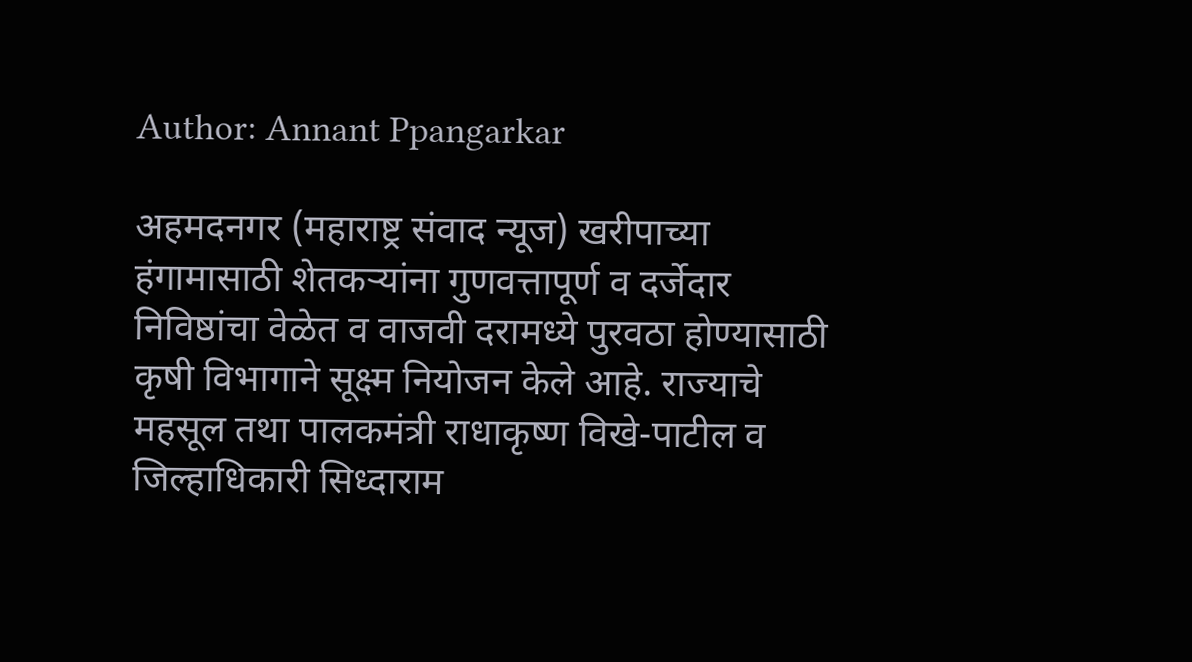Author: Annant Ppangarkar

अहमदनगर (महाराष्ट्र संवाद न्यूज) खरीपाच्या हंगामासाठी शेतकऱ्यांना गुणवत्तापूर्ण व दर्जेदार निविष्ठांचा वेळेत व वाजवी दरामध्ये पुरवठा होण्यासाठी कृषी विभागाने सूक्ष्म नियोजन केले आहे. राज्याचे महसूल तथा पालकमंत्री राधाकृष्ण विखे-पाटील व जिल्हाधिकारी सिध्दाराम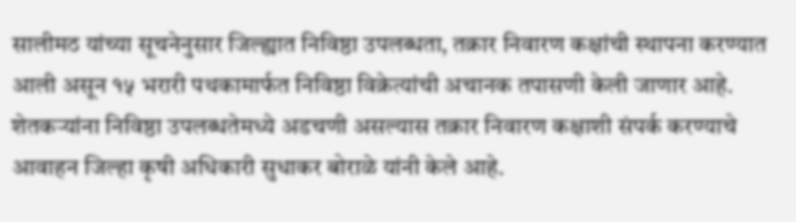सालीमठ यांच्या सूचनेनुसार जिल्ह्यात निविष्ठा उपलब्धता, तक्रार निवारण कक्षांची स्थापना करण्यात आली असून १५ भरारी पथकामार्फत निविष्ठा विक्रेत्यांची अचानक तपासणी केली जाणार आहे. शेतकऱ्यांना निविष्ठा उपलब्धतेमध्ये अडचणी असल्यास तक्रार निवारण कक्षाशी संपर्क करण्याचे आवाहन जिल्हा कृषी अधिकारी सुधाकर बोराळे यांनी केले आहे.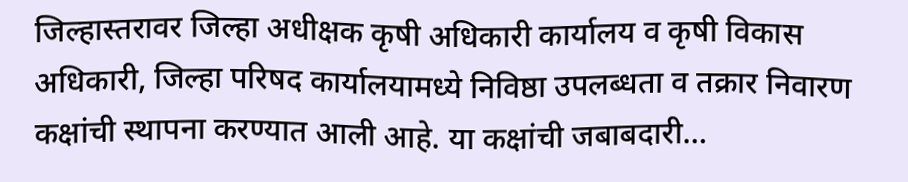जिल्हास्तरावर जिल्हा अधीक्षक कृषी अधिकारी कार्यालय व कृषी विकास अधिकारी, जिल्हा परिषद कार्यालयामध्ये निविष्ठा उपलब्धता व तक्रार निवारण कक्षांची स्थापना करण्यात आली आहे. या कक्षांची जबाबदारी…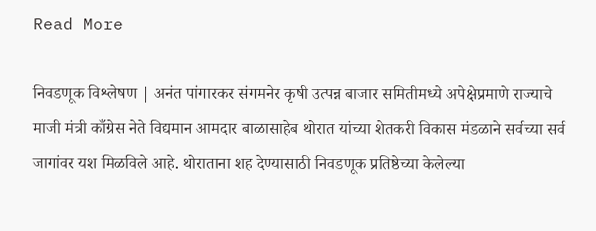Read More

निवडणूक विश्लेषण | अनंत पांगारकर संगमनेर कृषी उत्पन्न बाजार समितीमध्ये अपेक्षेप्रमाणे राज्याचे माजी मंत्री काँग्रेस नेते विद्यमान आमदार बाळासाहेब थोरात यांच्या शेतकरी विकास मंडळाने सर्वच्या सर्व जागांवर यश मिळविले आहे. थोराताना शह देण्यासाठी निवडणूक प्रतिष्ठेच्या केलेल्या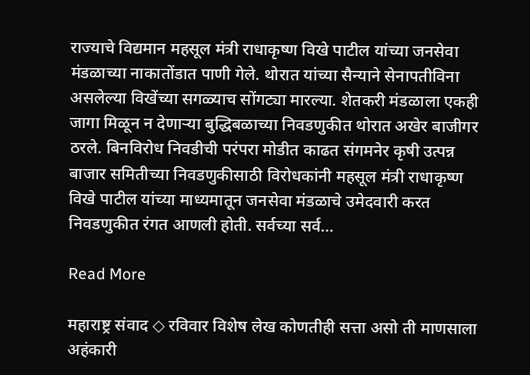राज्याचे विद्यमान महसूल मंत्री राधाकृष्ण विखे पाटील यांच्या जनसेवा मंडळाच्या नाकातोंडात पाणी गेले. थोरात यांच्या सैन्याने सेनापतीविना असलेल्या विखेंच्या सगळ्याच सोंगट्या मारल्या. शेतकरी मंडळाला एकही जागा मिळून न देणाऱ्या बुद्धिबळाच्या निवडणुकीत थोरात अखेर बाजीगर ठरले. बिनविरोध निवडीची परंपरा मोडीत काढत संगमनेर कृषी उत्पन्न बाजार समितीच्या निवडणुकीसाठी विरोधकांनी महसूल मंत्री राधाकृष्ण विखे पाटील यांच्या माध्यमातून जनसेवा मंडळाचे उमेदवारी करत निवडणुकीत रंगत आणली होती. सर्वच्या सर्व…

Read More

महाराष्ट्र संवाद ◇ रविवार विशेष लेख कोणतीही सत्ता असो ती माणसाला अहंकारी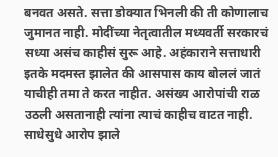बनवत असते. सत्ता डोक्यात भिनली की ती कोणालाच जुमानत नाही. मोदींच्या नेतृत्वातील मध्यवर्ती सरकारचं सध्या असंच काहीसं सुरू आहे. अहंकाराने सत्ताधारी इतके मदमस्त झालेत की आसपास काय बोललं जातं याचीही तमा ते करत नाहीत. असंख्य आरोपांची राळ उठली असतानाही त्यांना त्याचं काहीच वाटत नाही. साधेसुधे आरोप झाले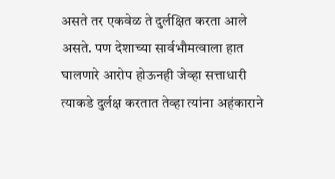असते तर एकवेळ ते दुर्लक्षित करता आले असते. पण देशाच्या सार्वभौमत्वाला हात घालणारे आरोप होऊनही जेव्हा सत्ताधारी त्याकडे दुर्लक्ष करतात तेव्हा त्यांना अहंकाराने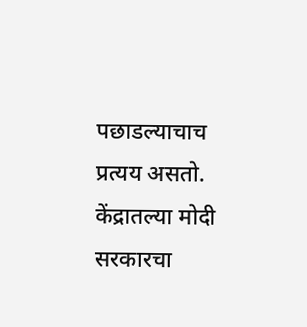पछाडल्याचाच प्रत्यय असतो. केंद्रातल्या मोदी सरकारचा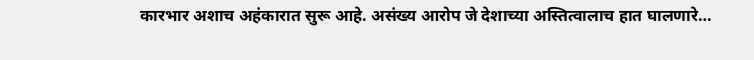कारभार अशाच अहंकारात सुरू आहे. असंख्य आरोप जे देशाच्या अस्तित्वालाच हात घालणारे…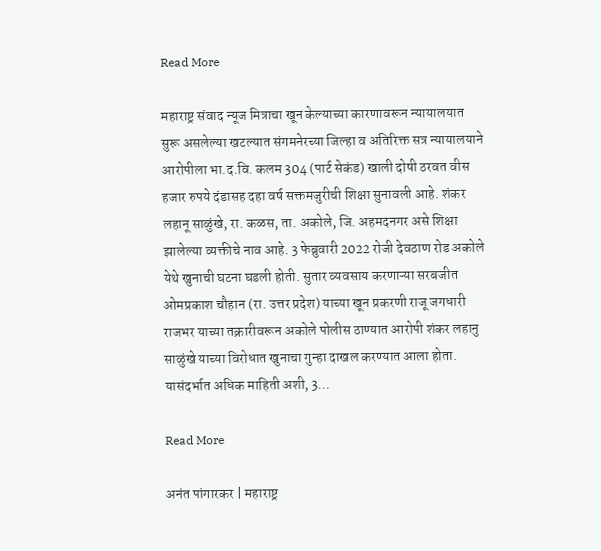Read More

महाराष्ट्र संवाद न्यूज मित्राचा खून केल्याच्या कारणावरून न्यायालयात सुरू असलेल्या खटल्यात संगमनेरच्या जिल्हा व अतिरिक्त सत्र न्यायालयाने आरोपीला भा.द.वि. कलम 304 (पार्ट सेकंड) खाली दोषी ठरवत वीस हजार रुपये दंडासह दहा वर्ष सक्तमजुरीची शिक्षा सुनावली आहे. शंकर लहानू साळुंखे, रा. कळस, ता. अकोले, जि. अहमदनगर असे शिक्षा झालेल्या व्यक्तीचे नाव आहे. 3 फेब्रुवारी 2022 रोजी देवठाण रोड अकोले येथे खुनाची घटना घडली होती. सुतार व्यवसाय करणाऱ्या सरबजीत ओमप्रकाश चौहान (रा. उत्तर प्रदेश) याच्या खून प्रकरणी राजू जगधारी राजभर याच्या तक्रारीवरून अकोले पोलीस ठाण्यात आरोपी शंकर लहानु साळुंखे याच्या विरोधात खुनाचा गुन्हा दाखल करण्यात आला होता. यासंदर्भात अधिक माहिती अशी, 3…

Read More

अनंत पांगारकर | महाराष्ट्र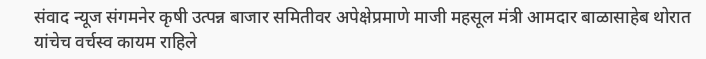संवाद न्यूज संगमनेर कृषी उत्पन्न बाजार समितीवर अपेक्षेप्रमाणे माजी महसूल मंत्री आमदार बाळासाहेब थोरात यांचेच वर्चस्व कायम राहिले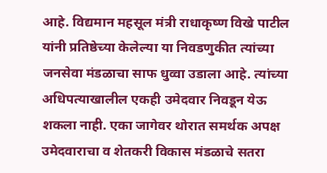आहे. विद्यमान महसूल मंत्री राधाकृष्ण विखे पाटील यांनी प्रतिष्ठेच्या केलेल्या या निवडणुकीत त्यांच्या जनसेवा मंडळाचा साफ धुव्वा उडाला आहे. त्यांच्या अधिपत्याखालील एकही उमेदवार निवडून येऊ शकला नाही. एका जागेवर थोरात समर्थक अपक्ष उमेदवाराचा व शेतकरी विकास मंडळाचे सतरा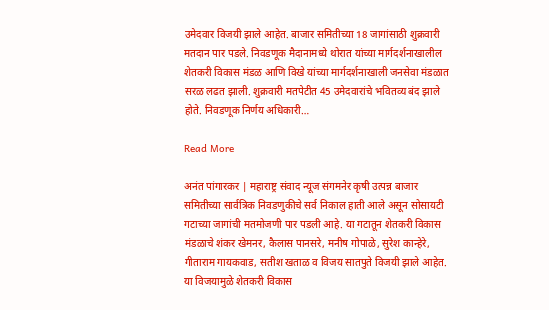उमेदवार विजयी झाले आहेत. बाजार समितीच्या 18 जागांसाठी शुक्रवारी मतदान पार पडले. निवडणूक मैदानामध्ये थोरात यांच्या मार्गदर्शनाखालील शेतकरी विकास मंडळ आणि विखे यांच्या मार्गदर्शनाखाली जनसेवा मंडळात सरळ लढत झाली. शुक्रवारी मतपेटीत 45 उमेदवारांचे भवितव्य बंद झाले होते. निवडणूक निर्णय अधिकारी…

Read More

अनंत पांगारकर | महाराष्ट्र संवाद न्यूज संगमनेर कृषी उत्पन्न बाजार समितीच्या सार्वत्रिक निवडणुकीचे सर्व निकाल हाती आले असून सोसायटी गटाच्या जागांची मतमोजणी पार पडली आहे. या गटातून शेतकरी विकास मंडळाचे शंकर खेमनर, कैलास पानसरे, मनीष गोपाळे, सुरेश कान्हेरे, गीताराम गायकवाड, सतीश खताळ व विजय सातपुते विजयी झाले आहेत. या विजयामुळे शेतकरी विकास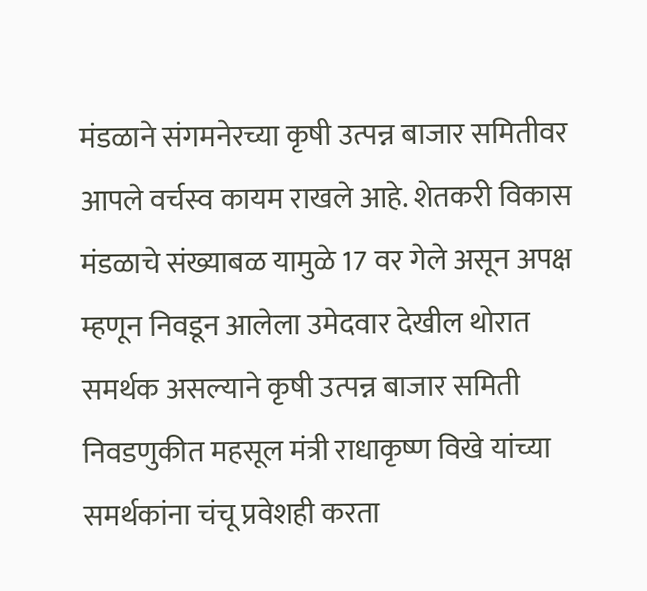मंडळाने संगमनेरच्या कृषी उत्पन्न बाजार समितीवर आपले वर्चस्व कायम राखले आहे. शेतकरी विकास मंडळाचे संख्याबळ यामुळे 17 वर गेले असून अपक्ष म्हणून निवडून आलेला उमेदवार देखील थोरात समर्थक असल्याने कृषी उत्पन्न बाजार समिती निवडणुकीत महसूल मंत्री राधाकृष्ण विखे यांच्या समर्थकांना चंचू प्रवेशही करता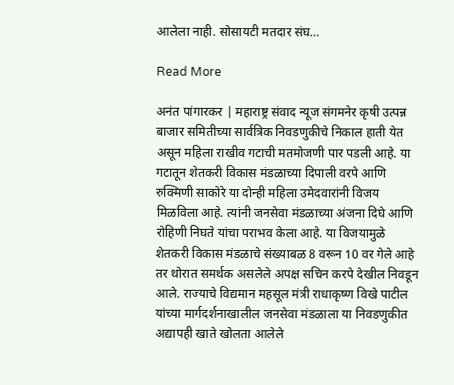आलेला नाही. सोसायटी मतदार संघ…

Read More

अनंत पांगारकर | महाराष्ट्र संवाद न्यूज संगमनेर कृषी उत्पन्न बाजार समितीच्या सार्वत्रिक निवडणुकीचे निकाल हाती येत असून महिला राखीव गटाची मतमोजणी पार पडली आहे. या गटातून शेतकरी विकास मंडळाच्या दिपाली वरपे आणि रुक्मिणी साकोरे या दोन्ही महिला उमेदवारांनी विजय मिळविला आहे. त्यांनी जनसेवा मंडळाच्या अंजना दिघे आणि रोहिणी निघते यांचा पराभव केला आहे. या विजयामुळे शेतकरी विकास मंडळाचे संख्याबळ 8 वरून 10 वर गेले आहे तर थोरात समर्थक असलेले अपक्ष सचिन करपे देखील निवडून आले. राज्याचे विद्यमान महसूल मंत्री राधाकृष्ण विखे पाटील यांच्या मार्गदर्शनाखालील जनसेवा मंडळाला या निवडणुकीत अद्यापही खाते खोलता आलेले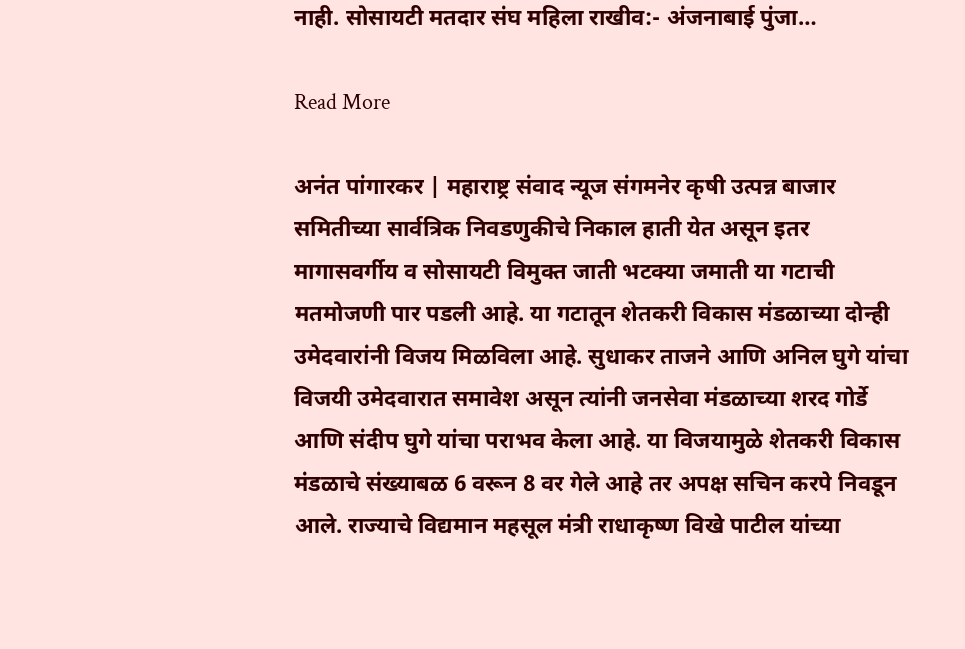नाही. सोसायटी मतदार संघ महिला राखीव:- अंजनाबाई पुंजा…

Read More

अनंत पांगारकर | महाराष्ट्र संवाद न्यूज संगमनेर कृषी उत्पन्न बाजार समितीच्या सार्वत्रिक निवडणुकीचे निकाल हाती येत असून इतर मागासवर्गीय व सोसायटी विमुक्त जाती भटक्या जमाती या गटाची मतमोजणी पार पडली आहे. या गटातून शेतकरी विकास मंडळाच्या दोन्ही उमेदवारांनी विजय मिळविला आहे. सुधाकर ताजने आणि अनिल घुगे यांचा विजयी उमेदवारात समावेश असून त्यांनी जनसेवा मंडळाच्या शरद गोर्डे आणि संदीप घुगे यांचा पराभव केला आहे. या विजयामुळे शेतकरी विकास मंडळाचे संख्याबळ 6 वरून 8 वर गेले आहे तर अपक्ष सचिन करपे निवडून आले. राज्याचे विद्यमान महसूल मंत्री राधाकृष्ण विखे पाटील यांच्या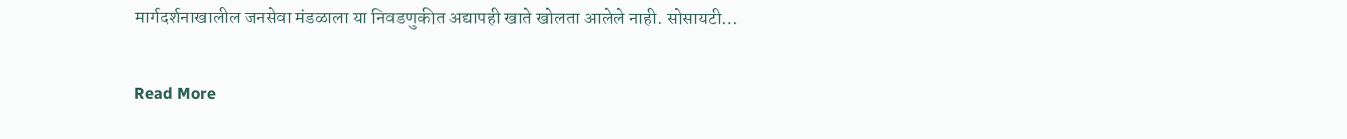मार्गदर्शनाखालील जनसेवा मंडळाला या निवडणुकीत अद्यापही खाते खोलता आलेले नाही. सोसायटी…

Read More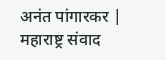अनंत पांगारकर | महाराष्ट्र संवाद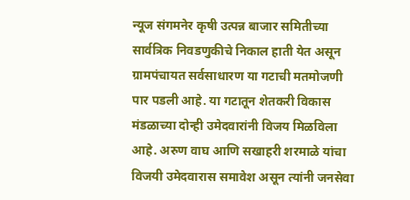न्यूज संगमनेर कृषी उत्पन्न बाजार समितीच्या सार्वत्रिक निवडणुकीचे निकाल हाती येत असून ग्रामपंचायत सर्वसाधारण या गटाची मतमोजणी पार पडली आहे. या गटातून शेतकरी विकास मंडळाच्या दोन्ही उमेदवारांनी विजय मिळविला आहे. अरुण वाघ आणि सखाहरी शरमाळे यांचा विजयी उमेदवारास समावेश असून त्यांनी जनसेवा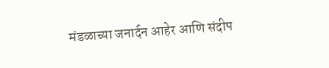मंडळाच्या जनार्दन आहेर आणि संदीप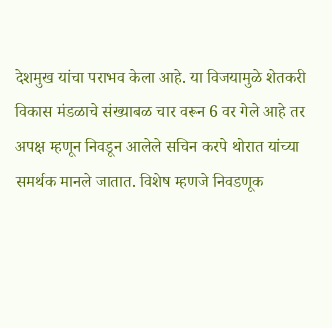देशमुख यांचा पराभव केला आहे. या विजयामुळे शेतकरी विकास मंडळाचे संख्याबळ चार वरून 6 वर गेले आहे तर अपक्ष म्हणून निवडून आलेले सचिन करपे थोरात यांच्या समर्थक मानले जातात. विशेष म्हणजे निवडणूक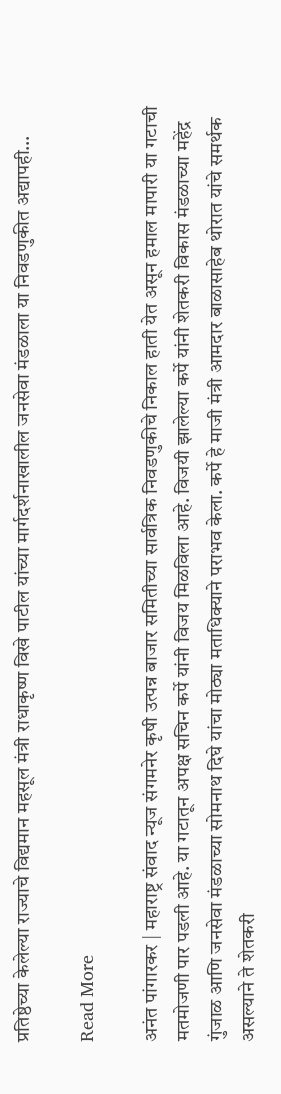प्रतिष्ठेच्या केलेल्या राज्याचे विद्यमान महसूल मंत्री राधाकृष्ण विखे पाटील यांच्या मार्गदर्शनाखालील जनसेवा मंडळाला या निवडणुकीत अद्यापही…

Read More

अनंत पांगारकर | महाराष्ट्र संवाद न्यूज संगमनेर कृषी उत्पन्न बाजार समितीच्या सार्वत्रिक निवडणुकीचे निकाल हाती येत असून हमाल मापारी या गटाची मतमोजणी पार पडली आहे. या गटातून अपक्ष सचिन कर्पे यांनी विजय मिळविला आहे. विजयी झालेल्या कर्पे यांनी शेतकरी विकास मंडळाच्या महेंद्र गुंजाळ आणि जनसेवा मंडळाच्या सोमनाथ दिघे यांचा मोठ्या मताधिक्याने पराभव केला. कर्पे हे माजी मंत्री आमदार बाळासाहेब थोरात यांचे समर्थक असल्याने ते शेतकरी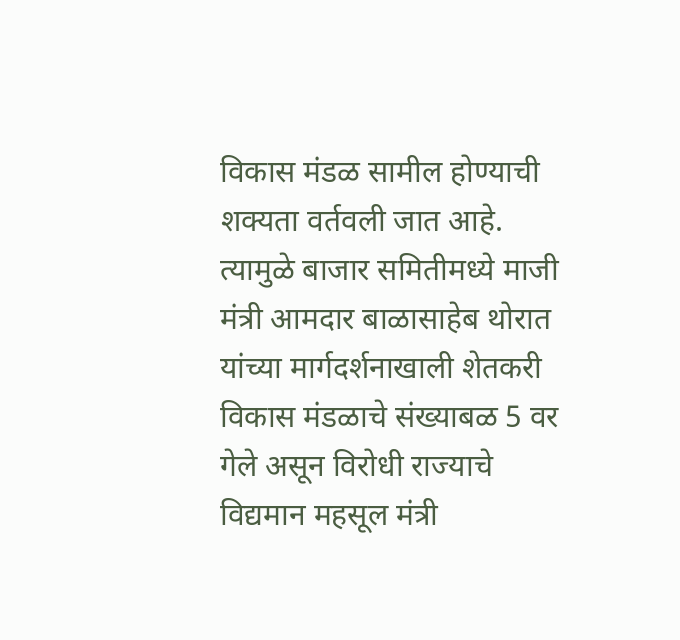विकास मंडळ सामील होण्याची शक्यता वर्तवली जात आहे. त्यामुळे बाजार समितीमध्ये माजी मंत्री आमदार बाळासाहेब थोरात यांच्या मार्गदर्शनाखाली शेतकरी विकास मंडळाचे संख्याबळ 5 वर गेले असून विरोधी राज्याचे विद्यमान महसूल मंत्री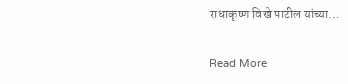राधाकृष्ण विखे पाटील यांच्या…

Read More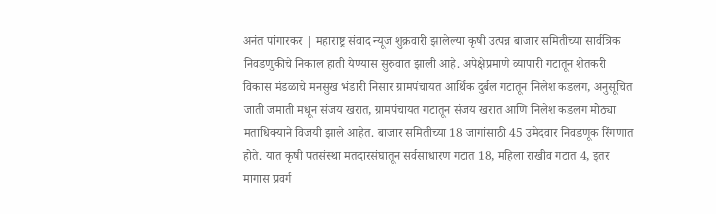अनंत पांगारकर | महाराष्ट्र संवाद न्यूज शुक्रवारी झालेल्या कृषी उत्पन्न बाजार समितीच्या सार्वत्रिक निवडणुकीचे निकाल हाती येण्यास सुरुवात झाली आहे. अपेक्षेप्रमाणे व्यापारी गटातून शेतकरी विकास मंडळाचे मनसुख भंडारी निसार ग्रामपंचायत आर्थिक दुर्बल गटातून निलेश कडलग, अनुसूचित जाती जमाती मधून संजय खरात, ग्रामपंचायत गटातून संजय खरात आणि निलेश कडलग मोठ्या मताधिक्याने विजयी झाले आहेत. बाजार समितीच्या 18 जागांसाठी 45 उमेदवार निवडणूक रिंगणात होते. यात कृषी पतसंस्था मतदारसंघातून सर्वसाधारण गटात 18, महिला राखीव गटात 4, इतर मागास प्रवर्ग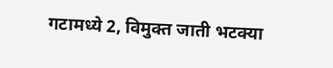गटामध्ये 2, विमुक्त जाती भटक्या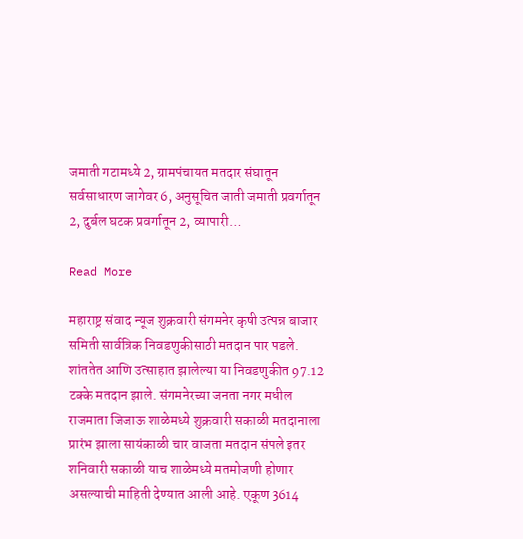जमाती गटामध्ये 2, ग्रामपंचायत मतदार संघातून सर्वसाधारण जागेवर 6, अनुसूचित जाती जमाती प्रवर्गातून 2, दुर्बल घटक प्रवर्गातून 2, व्यापारी…

Read More

महाराष्ट्र संवाद न्यूज शुक्रवारी संगमनेर कृषी उत्पन्न बाजार समिती सार्वत्रिक निवडणुकीसाठी मतदान पार पडले. शांततेत आणि उत्साहात झालेल्या या निवडणुकीत 97.12 टक्के मतदान झाले. संगमनेरच्या जनता नगर मधील राजमाता जिजाऊ शाळेमध्ये शुक्रवारी सकाळी मतदानाला प्रारंभ झाला सायंकाळी चार वाजता मतदान संपले इतर शनिवारी सकाळी याच शाळेमध्ये मतमोजणी होणार असल्याची माहिती देण्यात आली आहे. एकूण 3614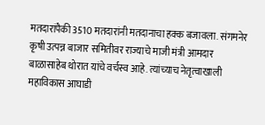मतदारांपैकी 3510 मतदारांनी मतदानाचा हक्क बजावला. संगमनेर कृषी उत्पन्न बाजार समितीवर राज्याचे माजी मंत्री आमदार बाळासाहेब थोरात यांचे वर्चस्व आहे. त्यांच्याच नेतृत्वाखाली महाविकास आघाडी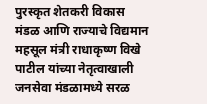पुरस्कृत शेतकरी विकास मंडळ आणि राज्याचे विद्यमान महसूल मंत्री राधाकृष्ण विखे पाटील यांच्या नेतृत्वाखाली जनसेवा मंडळामध्ये सरळ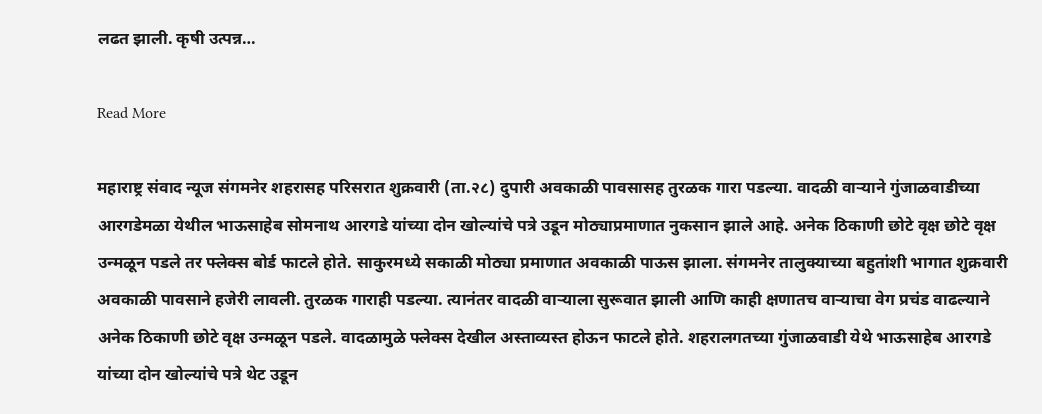लढत झाली. कृषी उत्पन्न…

Read More

महाराष्ट्र संवाद न्यूज संगमनेर शहरासह परिसरात शुक्रवारी (ता.२८) दुपारी अवकाळी पावसासह तुरळक गारा पडल्या. वादळी वाऱ्याने गुंजाळवाडीच्या आरगडेमळा येथील भाऊसाहेब सोमनाथ आरगडे यांच्या दोन खोल्यांचे पत्रे उडून मोठ्याप्रमाणात नुकसान झाले आहे. अनेक ठिकाणी छोटे वृक्ष छोटे वृक्ष उन्मळून पडले तर फ्लेक्स बोर्ड फाटले होते. साकुरमध्ये सकाळी मोठ्या प्रमाणात अवकाळी पाऊस झाला. संगमनेर तालुक्याच्या बहुतांशी भागात शुक्रवारी अवकाळी पावसाने हजेरी लावली. तुरळक गाराही पडल्या. त्यानंतर वादळी वाऱ्याला सुरूवात झाली आणि काही क्षणातच वाऱ्याचा वेग प्रचंड वाढल्याने अनेक ठिकाणी छोटे वृक्ष उन्मळून पडले. वादळामुळे फ्लेक्स देखील अस्ताव्यस्त होऊन फाटले होते. शहरालगतच्या गुंजाळवाडी येथे भाऊसाहेब आरगडे यांच्या दोन खोल्यांचे पत्रे थेट उडून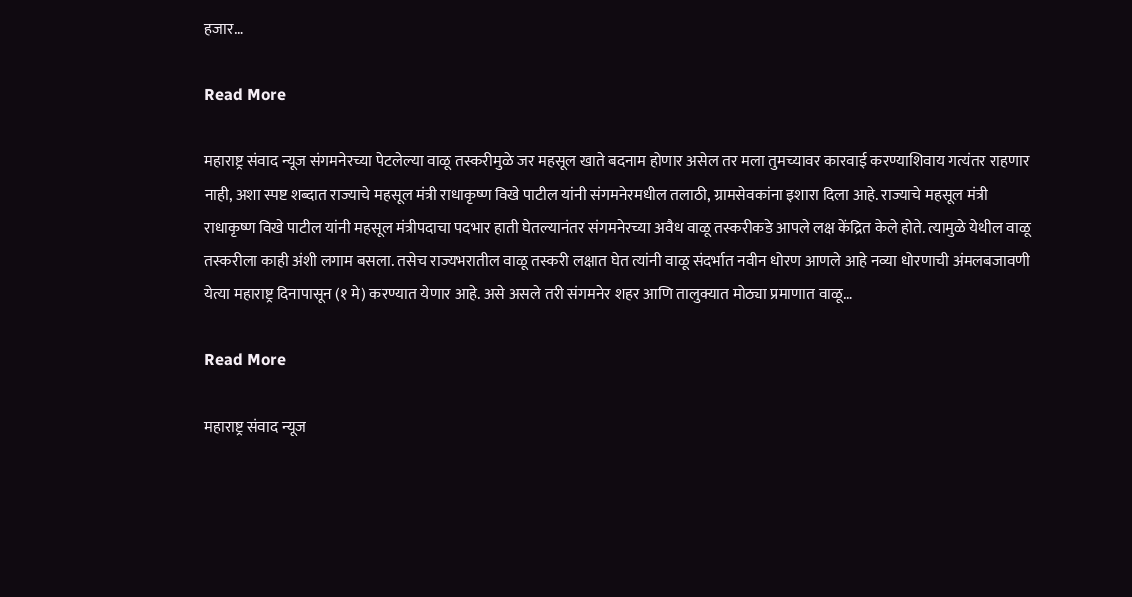हजार…

Read More

महाराष्ट्र संवाद न्यूज संगमनेरच्या पेटलेल्या वाळू तस्करीमुळे जर महसूल खाते बदनाम होणार असेल तर मला तुमच्यावर कारवाई करण्याशिवाय गत्यंतर राहणार नाही, अशा स्पष्ट शब्दात राज्याचे महसूल मंत्री राधाकृष्ण विखे पाटील यांनी संगमनेरमधील तलाठी, ग्रामसेवकांना इशारा दिला आहे. राज्याचे महसूल मंत्री राधाकृष्ण विखे पाटील यांनी महसूल मंत्रीपदाचा पदभार हाती घेतल्यानंतर संगमनेरच्या अवैध वाळू तस्करीकडे आपले लक्ष केंद्रित केले होते. त्यामुळे येथील वाळू तस्करीला काही अंशी लगाम बसला. तसेच राज्यभरातील वाळू तस्करी लक्षात घेत त्यांनी वाळू संदर्भात नवीन धोरण आणले आहे नव्या धोरणाची अंमलबजावणी येत्या महाराष्ट्र दिनापासून (१ मे) करण्यात येणार आहे. असे असले तरी संगमनेर शहर आणि तालुक्यात मोठ्या प्रमाणात वाळू…

Read More

महाराष्ट्र संवाद न्यूज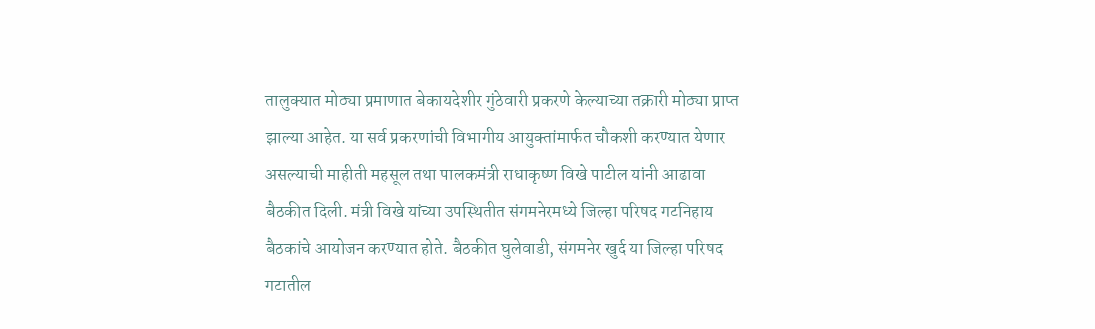तालुक्‍यात मोठ्या प्रमाणात बेकायदेशीर गुंठेवारी प्रकरणे केल्याच्या तक्रारी मोठ्या प्राप्‍त झाल्‍या आहेत. या सर्व प्रकरणांची विभागीय आयुक्‍तांमार्फत चौकशी करण्‍यात येणार असल्‍याची माहीती महसूल तथा पालकमंत्री राधाकृष्‍ण विखे पाटील यांनी आढावा बैठकीत दिली. मंत्री विखे यांच्‍या उपस्थितीत संगमनेरमध्ये जिल्‍हा परिषद गटनिहाय बैठकांचे आयोजन करण्यात होते. बैठकीत घुलेवाडी, संगमनेर खुर्द या जिल्‍हा परिषद गटातील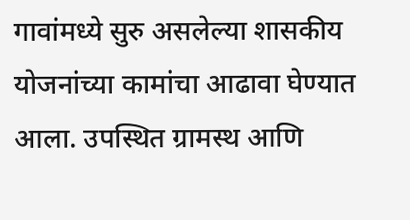गावांमध्‍ये सुरु असलेल्‍या शासकीय योजनांच्‍या कामांचा आढावा घेण्‍यात आला. उपस्थित ग्रामस्‍थ आणि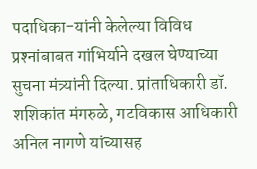पदाधिका-यांनी केलेल्‍या विविध प्रश्‍नांबाबत गांभिर्याने दखल घेण्‍याच्या सुचना मंत्र्यांनी दिल्‍या. प्रांताधिकारी डॉ. शशिकांत मंगरुळे, गटविकास आधिकारी अनिल नागणे यांच्‍यासह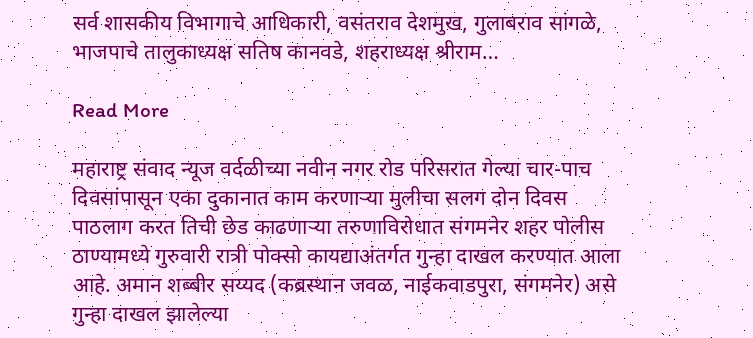सर्व शासकीय विभागाचे आधिकारी, वसंतराव देशमुख, गुलाबराव सांगळे, भाजपाचे तालुकाध्‍यक्ष सतिष कानवडे, शहराध्‍यक्ष श्रीराम…

Read More

महाराष्ट्र संवाद न्यूज वर्दळीच्या नवीन नगर रोड परिसरात गेल्या चार-पाच दिवसांपासून एका दुकानात काम करणाऱ्या मुलीचा सलग दोन दिवस पाठलाग करत तिची छेड काढणाऱ्या तरुणाविरोधात संगमनेर शहर पोलीस ठाण्यामध्ये गुरुवारी रात्री पोक्सो कायद्याअंतर्गत गुन्हा दाखल करण्यात आला आहे. अमान शब्बीर सय्यद (कब्रस्थान जवळ, नाईकवाडपुरा, संगमनेर) असे गुन्हा दाखल झालेल्या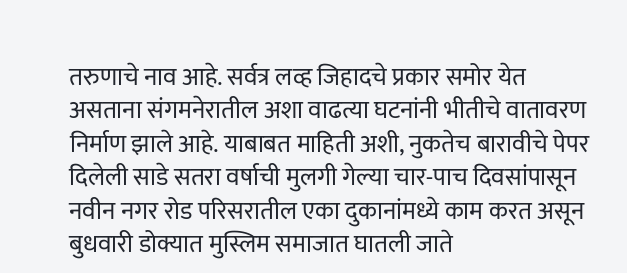तरुणाचे नाव आहे. सर्वत्र लव्ह जिहादचे प्रकार समोर येत असताना संगमनेरातील अशा वाढत्या घटनांनी भीतीचे वातावरण निर्माण झाले आहे. याबाबत माहिती अशी, नुकतेच बारावीचे पेपर दिलेली साडे सतरा वर्षाची मुलगी गेल्या चार-पाच दिवसांपासून नवीन नगर रोड परिसरातील एका दुकानांमध्ये काम करत असून बुधवारी डोक्यात मुस्लिम समाजात घातली जाते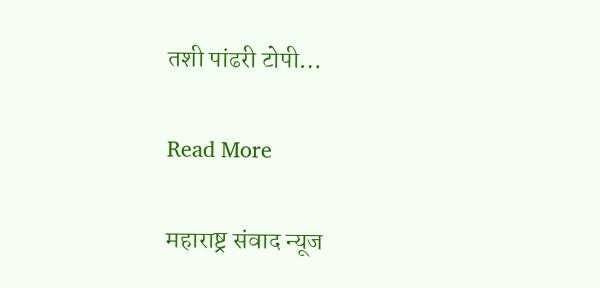तशी पांढरी टोपी…

Read More

महाराष्ट्र संवाद न्यूज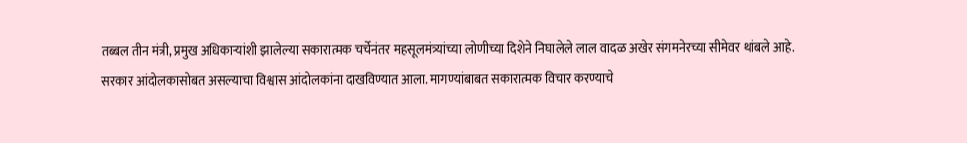तब्बल तीन मंत्री, प्रमुख अधिकाऱ्यांशी झालेल्या सकारात्मक चर्चेनंतर महसूलमंत्र्यांच्या लोणीच्या दिशेने निघालेले लाल वादळ अखेर संगमनेरच्या सीमेवर थांबले आहे. सरकार आंदोलकासोबत असल्याचा विश्वास आंदोलकांना दाखविण्यात आला. मागण्यांबाबत सकारात्मक विचार करण्याचे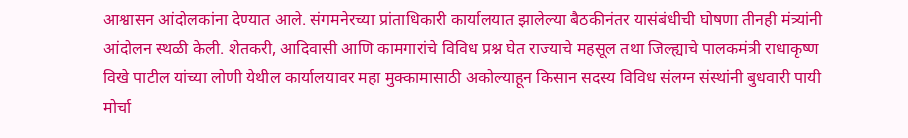आश्वासन आंदोलकांना देण्यात आले. संगमनेरच्या प्रांताधिकारी कार्यालयात झालेल्या बैठकीनंतर यासंबंधीची घोषणा तीनही मंत्र्यांनी आंदोलन स्थळी केली. शेतकरी, आदिवासी आणि कामगारांचे विविध प्रश्न घेत राज्याचे महसूल तथा जिल्ह्याचे पालकमंत्री राधाकृष्ण विखे पाटील यांच्या लोणी येथील कार्यालयावर महा मुक्कामासाठी अकोल्याहून किसान सदस्य विविध संलग्न संस्थांनी बुधवारी पायी मोर्चा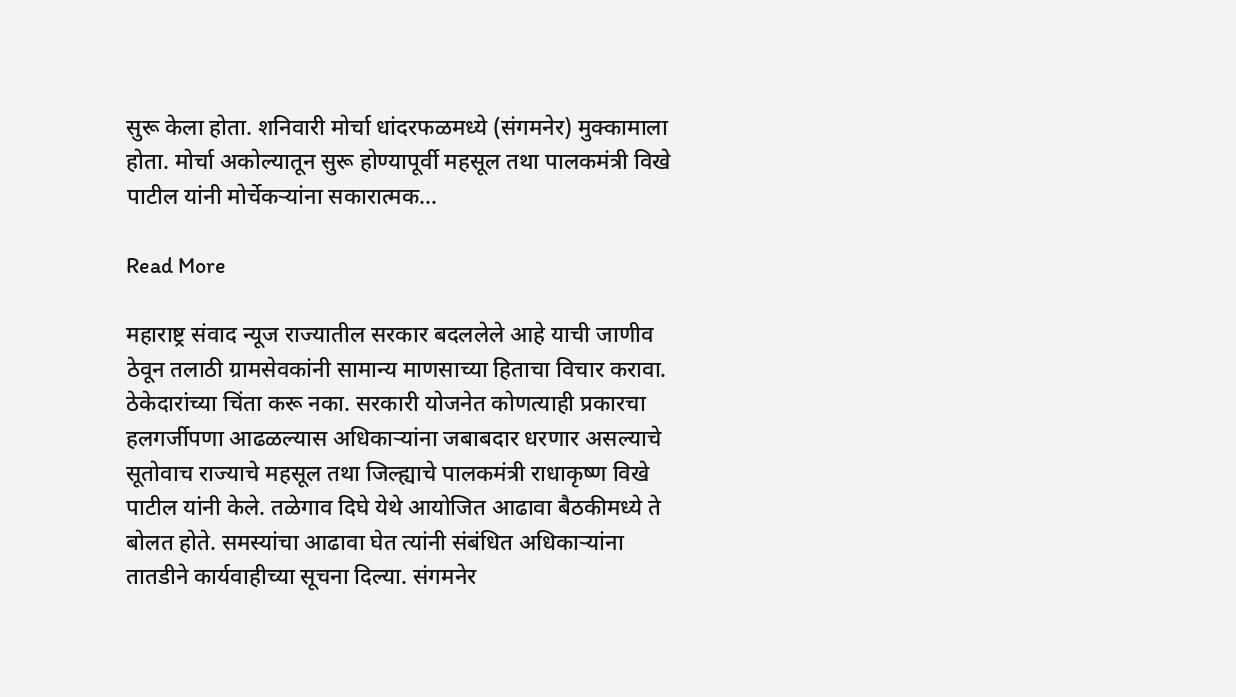सुरू केला होता. शनिवारी मोर्चा धांदरफळमध्ये (संगमनेर) मुक्कामाला होता. मोर्चा अकोल्यातून सुरू होण्यापूर्वी महसूल तथा पालकमंत्री विखे पाटील यांनी मोर्चेकर्‍यांना सकारात्मक…

Read More

महाराष्ट्र संवाद न्यूज राज्यातील सरकार बदललेले आहे याची जाणीव ठेवून तलाठी ग्रामसेवकांनी सामान्य माणसाच्या हिताचा विचार करावा. ठेकेदारांच्या चिंता करू नका. सरकारी योजनेत कोणत्याही प्रकारचा हलगर्जीपणा आढळल्यास अधिकाऱ्यांना जबाबदार धरणार असल्याचे सूतोवाच राज्याचे महसूल तथा जिल्ह्याचे पालकमंत्री राधाकृष्ण विखे पाटील यांनी केले. तळेगाव दिघे येथे आयोजित आढावा बैठकीमध्ये ते बोलत होते. समस्यांचा आढावा घेत त्यांनी संबंधित अधिकाऱ्यांना तातडीने कार्यवाहीच्या सूचना दिल्या. संगमनेर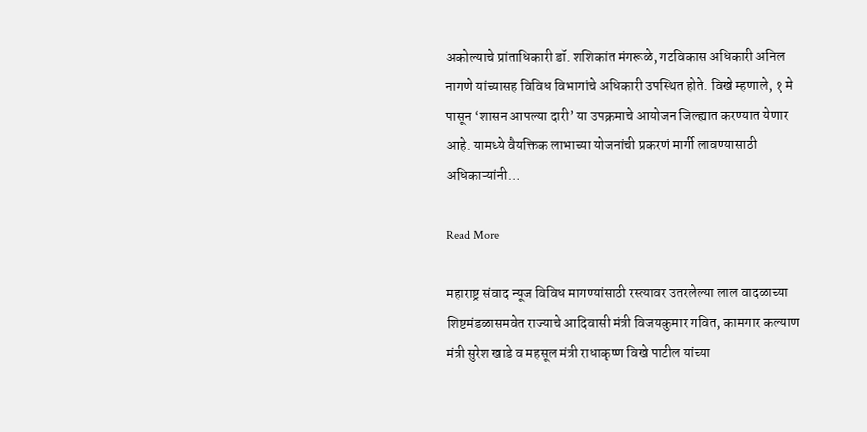अकोल्याचे प्रांताधिकारी डॉ. शशिकांत मंगरूळे, गटविकास अधिकारी अनिल नागणे यांच्यासह विविध विभागांचे अधिकारी उपस्थित होते. विखे म्हणाले, १ मे पासून ‘शासन आपल्‍या दारी’ या उपक्रमाचे आयोजन जिल्‍ह्यात करण्‍यात येणार आहे. यामध्‍ये वैयक्तिक लाभाच्‍या योजनांची प्रकरणं मार्गी लावण्‍यासाठी अधिकाऱ्यांनी…

Read More

महाराष्ट्र संवाद न्यूज विविध मागण्यांसाठी रस्त्यावर उतरलेल्या लाल वादळाच्या शिष्टमंडळासमवेत राज्याचे आदिवासी मंत्री विजयकुमार गवित, कामगार कल्याण मंत्री सुरेश खाडे व महसूल मंत्री राधाकृष्ण विखे पाटील यांच्या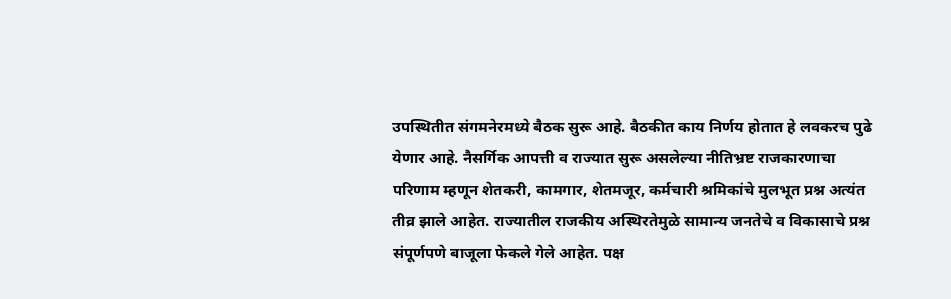उपस्थितीत संगमनेरमध्ये बैठक सुरू आहे. बैठकीत काय निर्णय होतात हे लवकरच पुढे येणार आहे. नैसर्गिक आपत्ती व राज्यात सुरू असलेल्या नीतिभ्रष्ट राजकारणाचा परिणाम म्हणून शेतकरी, कामगार, शेतमजूर, कर्मचारी श्रमिकांचे मुलभूत प्रश्न अत्यंत तीव्र झाले आहेत. राज्यातील राजकीय अस्थिरतेमुळे सामान्य जनतेचे व विकासाचे प्रश्न संपूर्णपणे बाजूला फेकले गेले आहेत. पक्ष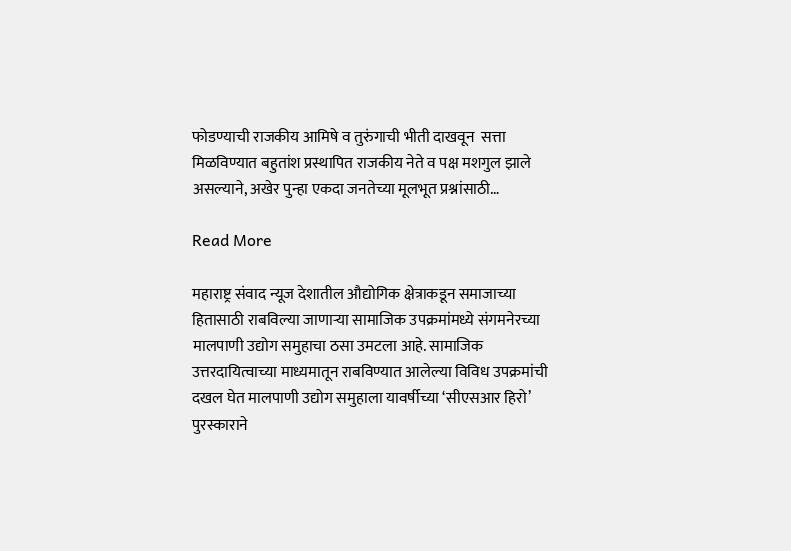फोडण्याची राजकीय आमिषे व तुरुंगाची भीती दाखवून  सत्ता मिळविण्यात बहुतांश प्रस्थापित राजकीय नेते व पक्ष मशगुल झाले असल्याने, अखेर पुन्हा एकदा जनतेच्या मूलभूत प्रश्नांसाठी…

Read More

महाराष्ट्र संवाद न्यूज देशातील औद्योगिक क्षेत्राकडून समाजाच्या हितासाठी राबविल्या जाणार्‍या सामाजिक उपक्रमांमध्ये संगमनेरच्या मालपाणी उद्योग समुहाचा ठसा उमटला आहे. सामाजिक उत्तरदायित्वाच्या माध्यमातून राबविण्यात आलेल्या विविध उपक्रमांची दखल घेत मालपाणी उद्योग समुहाला यावर्षीच्या ‘सीएसआर हिरो’ पुरस्काराने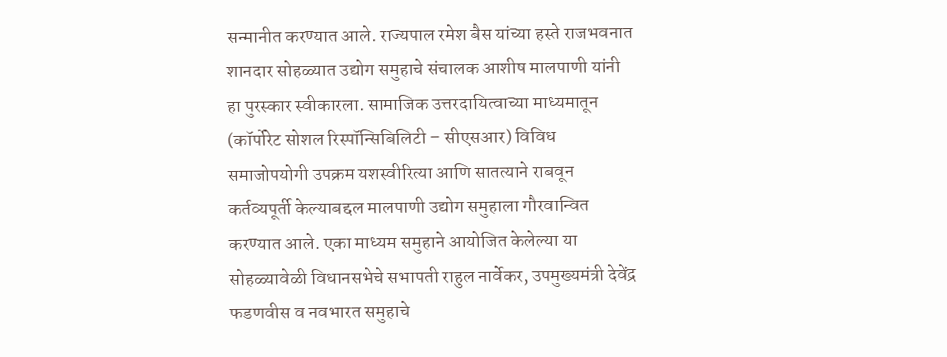सन्मानीत करण्यात आले. राज्यपाल रमेश बैस यांच्या हस्ते राजभवनात शानदार सोहळ्यात उद्योग समुहाचे संचालक आशीष मालपाणी यांनी हा पुरस्कार स्वीकारला. सामाजिक उत्तरदायित्वाच्या माध्यमातून (कॉर्पोरेट सोशल रिस्पॉन्सिबिलिटी – सीएसआर) विविध समाजोपयोगी उपक्रम यशस्वीरित्या आणि सातत्याने राबवून कर्तव्यपूर्ती केल्याबद्दल मालपाणी उद्योग समुहाला गौरवान्वित करण्यात आले. एका माध्यम समुहाने आयोजित केलेल्या या सोहळ्यावेळी विधानसभेचे सभापती राहुल नार्वेकर, उपमुख्यमंत्री देवेंद्र फडणवीस व नवभारत समुहाचे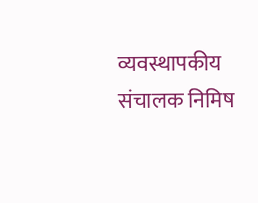व्यवस्थापकीय संचालक निमिष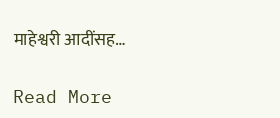माहेश्वरी आदींसह…

Read More